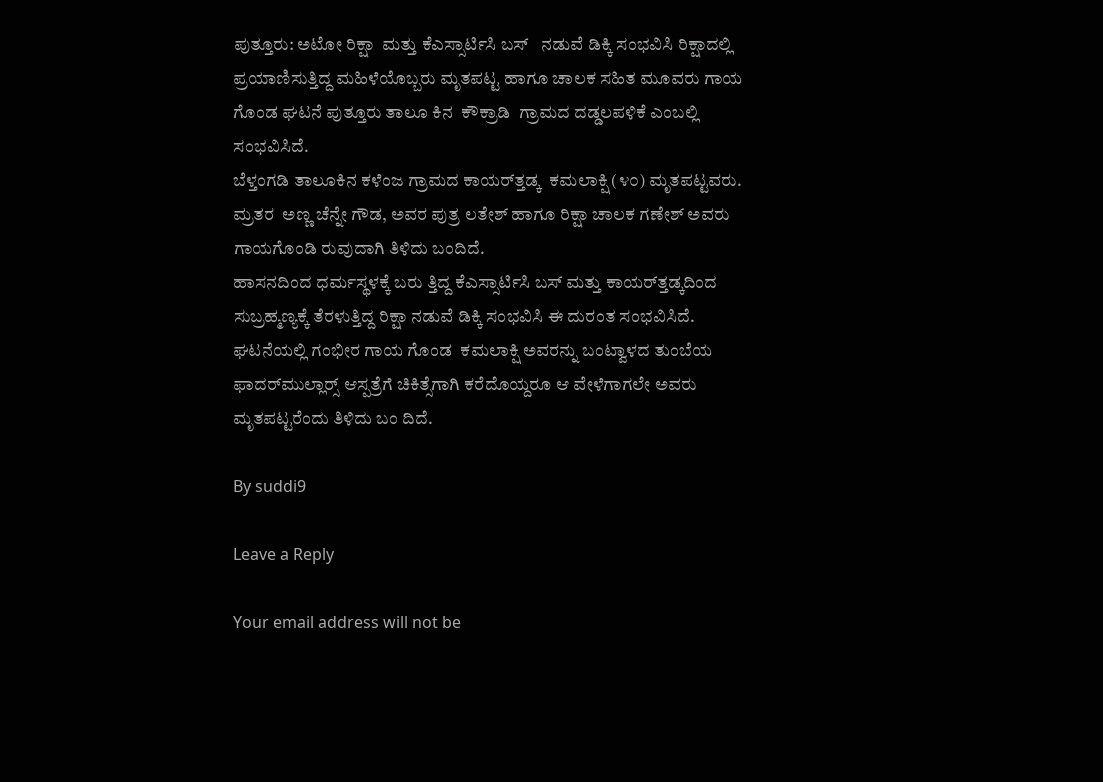ಪುತ್ತೂರು: ಅಟೋ ರಿಕ್ಷಾ  ಮತ್ತು ಕೆಎಸ್ಸಾರ್ಟಿಸಿ ಬಸ್   ನಡುವೆ ಡಿಕ್ಕಿ ಸಂಭವಿಸಿ ರಿಕ್ಷಾದಲ್ಲಿ ಪ್ರಯಾಣಿಸುತ್ತಿದ್ದ ಮಹಿಳೆಯೊಬ್ಬರು ಮೃತಪಟ್ಟ ಹಾಗೂ ಚಾಲಕ ಸಹಿತ ಮೂವರು ಗಾಯ ಗೊಂಡ ಘಟನೆ ಪುತ್ತೂರು ತಾಲೂ ಕಿನ  ಕೌಕ್ರಾಡಿ  ಗ್ರಾಮದ ದಡ್ಡಲಪಳಿಕೆ ಎಂಬಲ್ಲಿ  ಸಂಭವಿಸಿದೆ.
ಬೆಳ್ತಂಗಡಿ ತಾಲೂಕಿನ ಕಳೆಂಜ ಗ್ರಾಮದ ಕಾಯರ್‌ತ್ತಡ್ಕ  ಕಮಲಾಕ್ಷಿ (೪೦) ಮೃತಪಟ್ಟವರು.  ಮ್ರತರ  ಅಣ್ಣ ಚೆನ್ನೇ ಗೌಡ, ಅವರ ಪುತ್ರ ಲತೇಶ್ ಹಾಗೂ ರಿಕ್ಷಾ ಚಾಲಕ ಗಣೇಶ್ ಅವರು ಗಾಯಗೊಂಡಿ ರುವುದಾಗಿ ತಿಳಿದು ಬಂದಿದೆ.
ಹಾಸನದಿಂದ ಧರ್ಮಸ್ಥಳಕ್ಕೆ ಬರು ತ್ತಿದ್ದ ಕೆಎಸ್ಸಾರ್ಟಿಸಿ ಬಸ್ ಮತ್ತು ಕಾಯರ್‌ತ್ತಡ್ಕದಿಂದ ಸುಬ್ರಹ್ಮಣ್ಯಕ್ಕೆ ತೆರಳುತ್ತಿದ್ದ ರಿಕ್ಷಾ ನಡುವೆ ಡಿಕ್ಕಿ ಸಂಭವಿಸಿ ಈ ದುರಂತ ಸಂಭವಿಸಿದೆ.  ಘಟನೆಯಲ್ಲಿ ಗಂಭೀರ ಗಾಯ ಗೊಂಡ  ಕಮಲಾಕ್ಷಿ ಅವರನ್ನು ಬಂಟ್ವಾಳದ ತುಂಬೆಯ ಫಾದರ್‌ಮುಲ್ಲಾರ‍್ಸ್ ಆಸ್ಪತ್ರೆಗೆ ಚಿಕಿತ್ಸೆಗಾಗಿ ಕರೆದೊಯ್ದರೂ ಆ ವೇಳೆಗಾಗಲೇ ಅವರು ಮೃತಪಟ್ಟರೆಂದು ತಿಳಿದು ಬಂ ದಿದೆ.

By suddi9

Leave a Reply

Your email address will not be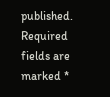published. Required fields are marked *